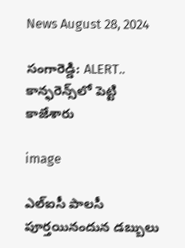News August 28, 2024

సంగారెడ్డి: ALERT.. కాన్ఫరెన్స్‌లో పెట్టి కాజేశారు

image

ఎల్‌ఐసీ పాలసీ పూర్తయినందున డబ్బులు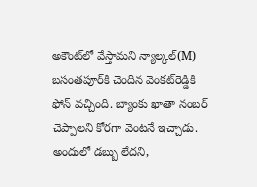అకౌంట్‌లో వేస్తామని న్యాల్కల్(M) బసంతపూర్‌‌కి చెందిన వెంకట్‌రెడ్డికి ఫోన్‌ వచ్చింది. బ్యాంకు ఖాతా నంబర్‌ చెప్పాలని కోరగా వెంటనే ఇచ్చాడు. అందులో డబ్బు లేదని,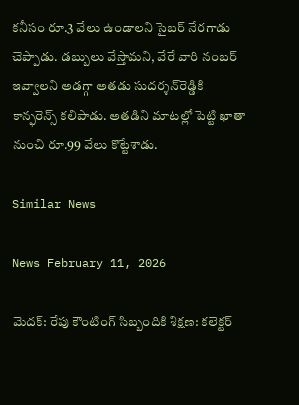కనీసం రూ.3 వేలు ఉండాలని సైబర్‌ నేరగాడు చెప్పాడు. డబ్బులు వేస్తామని, వేరే వారి నంబర్ ఇవ్వాలని అడగ్గా అతడు సుదర్శన్‌రెడ్డికి కాన్ఫరెన్స్‌ కలిపాడు. అతడిని మాటల్లో పెట్టి ఖాతా నుంచి రూ.99 వేలు కొట్టేశాడు.

Similar News

News February 11, 2026

మెదక్: రేపు కౌంటింగ్ సిబ్బందికి శిక్షణ: కలెక్టర్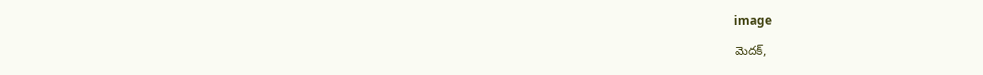image

మెదక్,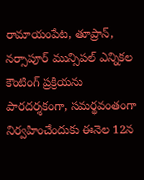రామాయంపేట, తూప్రాన్, నర్సాపూర్ మున్సిపల్ ఎన్నికల కౌంటింగ్ ప్రక్రియను పారదర్శకంగా, సమర్థవంతంగా నిర్వహించేందుకు ఈనెల 12న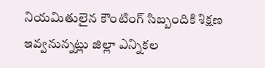నియమితులైన కౌంటింగ్ సిబ్బందికి శిక్షణ ఇవ్వనున్నట్లు జిల్లా ఎన్నికల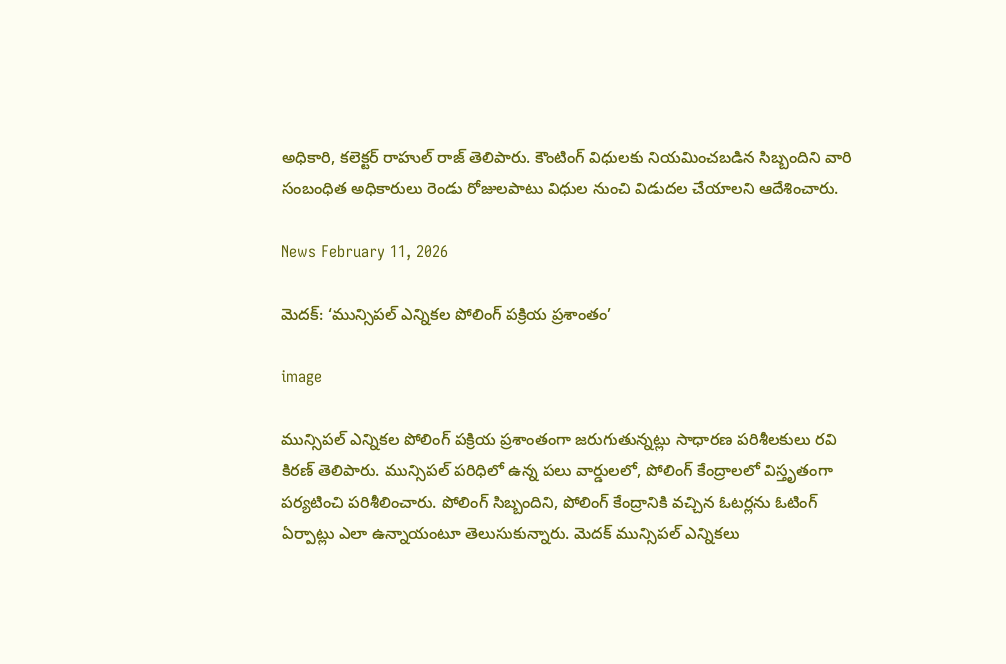అధికారి, కలెక్టర్ రాహుల్ రాజ్ తెలిపారు. కౌంటింగ్ విధులకు నియమించబడిన సిబ్బందిని వారి సంబంధిత అధికారులు రెండు రోజులపాటు విధుల నుంచి విడుదల చేయాలని ఆదేశించారు.

News February 11, 2026

మెదక్: ‘మున్సిపల్ ఎన్నికల పోలింగ్ పక్రియ ప్రశాంతం’

image

మున్సిపల్ ఎన్నికల పోలింగ్ పక్రియ ప్రశాంతంగా జరుగుతున్నట్లు సాధారణ పరిశీలకులు రవి కిరణ్ తెలిపారు. మున్సిపల్ పరిధిలో ఉన్న పలు వార్డులలో, పోలింగ్ కేంద్రాలలో విస్తృతంగా పర్యటించి పరిశీలించారు. పోలింగ్ సిబ్బందిని, పోలింగ్ కేంద్రానికి వచ్చిన ఓటర్లను ఓటింగ్ ఏర్పాట్లు ఎలా ఉన్నాయంటూ తెలుసుకున్నారు. మెదక్ మున్సిపల్ ఎన్నికలు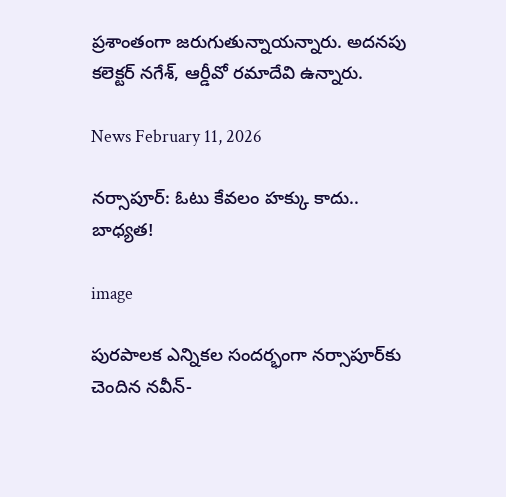ప్రశాంతంగా జరుగుతున్నాయన్నారు. అదనపు కలెక్టర్ నగేశ్, ఆర్డీవో రమాదేవి ఉన్నారు.

News February 11, 2026

నర్సాపూర్: ఓటు కేవలం హక్కు కాదు.. బాధ్యత!

image

పురపాలక ఎన్నికల సందర్భంగా నర్సాపూర్‌కు చెందిన నవీన్-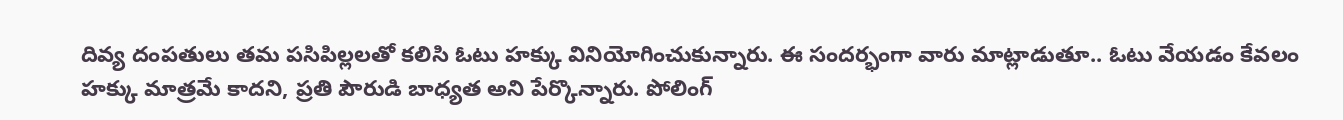దివ్య దంపతులు తమ పసిపిల్లలతో కలిసి ఓటు హక్కు వినియోగించుకున్నారు. ఈ సందర్భంగా వారు మాట్లాడుతూ.. ఓటు వేయడం కేవలం హక్కు మాత్రమే కాదని, ప్రతి పౌరుడి బాధ్యత అని పేర్కొన్నారు. పోలింగ్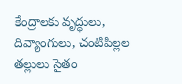కేంద్రాలకు వృద్ధులు, దివ్యాంగులు, చంటిపిల్లల తల్లులు సైతం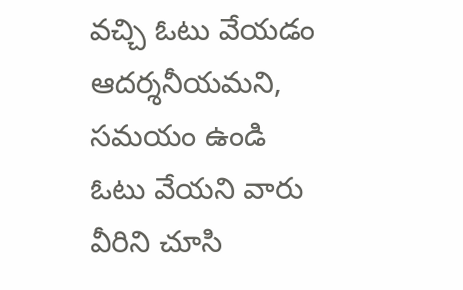వచ్చి ఓటు వేయడం ఆదర్శనీయమని, సమయం ఉండి ఓటు వేయని వారు వీరిని చూసి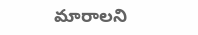మారాలని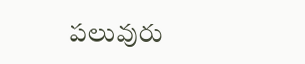పలువురు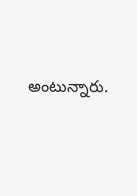అంటున్నారు.